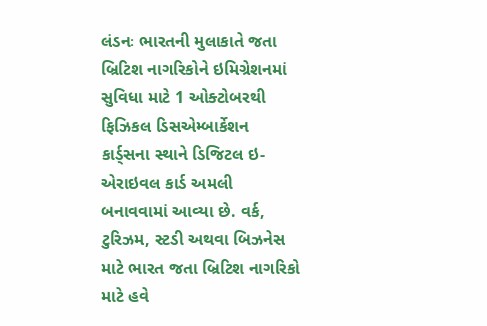લંડનઃ ભારતની મુલાકાતે જતા બ્રિટિશ નાગરિકોને ઇમિગ્રેશનમાં સુવિધા માટે 1 ઓક્ટોબરથી ફિઝિકલ ડિસએમ્બાર્કેશન કાર્ડ્સના સ્થાને ડિજિટલ ઇ-એરાઇવલ કાર્ડ અમલી બનાવવામાં આવ્યા છે. વર્ક, ટુરિઝમ, સ્ટડી અથવા બિઝનેસ માટે ભારત જતા બ્રિટિશ નાગરિકો માટે હવે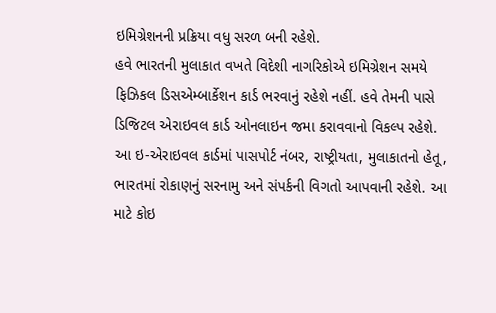ઇમિગ્રેશનની પ્રક્રિયા વધુ સરળ બની રહેશે.
હવે ભારતની મુલાકાત વખતે વિદેશી નાગરિકોએ ઇમિગ્રેશન સમયે ફિઝિકલ ડિસએમ્બાર્કેશન કાર્ડ ભરવાનું રહેશે નહીં. હવે તેમની પાસે ડિજિટલ એરાઇવલ કાર્ડ ઓનલાઇન જમા કરાવવાનો વિકલ્પ રહેશે.
આ ઇ-એરાઇવલ કાર્ડમાં પાસપોર્ટ નંબર, રાષ્ટ્રીયતા, મુલાકાતનો હેતૂ, ભારતમાં રોકાણનું સરનામુ અને સંપર્કની વિગતો આપવાની રહેશે. આ માટે કોઇ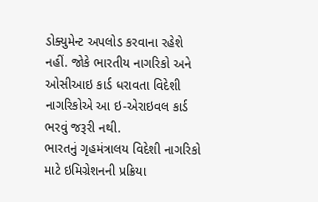ડોક્યુમેન્ટ અપલોડ કરવાના રહેશે નહીં. જોકે ભારતીય નાગરિકો અને ઓસીઆઇ કાર્ડ ધરાવતા વિદેશી નાગરિકોએ આ ઇ-એરાઇવલ કાર્ડ ભરવું જરૂરી નથી.
ભારતનું ગૃહમંત્રાલય વિદેશી નાગરિકો માટે ઇમિગ્રેશનની પ્રક્રિયા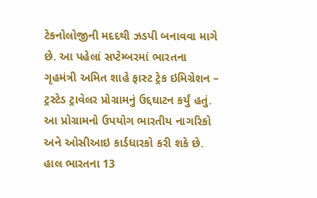ટેકનોલોજીની મદદથી ઝડપી બનાવવા માગે છે. આ પહેલાં સપ્ટેમ્બરમાં ભારતના ગૃહમંત્રી અમિત શાહે ફાસ્ટ ટ્રેક ઇમિગ્રેશન – ટ્રસ્ટેડ ટ્રાવેલર પ્રોગ્રામનું ઉદ્દઘાટન કર્યું હતું. આ પ્રોગ્રામનો ઉપયોગ ભારતીય નાગરિકો અને ઓસીઆઇ કાર્ડધારકો કરી શકે છે. હાલ ભારતના 13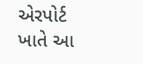એરપોર્ટ ખાતે આ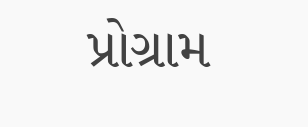પ્રોગ્રામ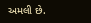અમલી છે.